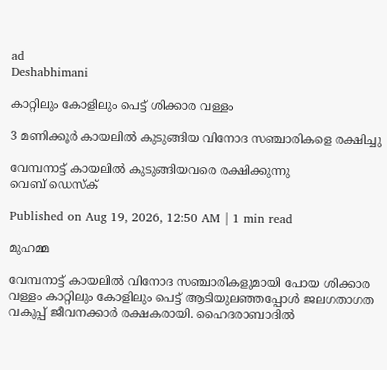ad
Deshabhimani

കാറ്റിലും കോളിലും പെട്ട് ശിക്കാര വള്ളം

3 മണിക്കൂർ കായലിൽ കുടുങ്ങിയ വിനോദ സഞ്ചാരികളെ രക്ഷിച്ചു

വേമ്പനാട്ട് കായലിൽ കുടുങ്ങിയവരെ രക്ഷിക്കുന്നു
വെബ് ഡെസ്ക്

Published on Aug 19, 2026, 12:50 AM | 1 min read

മുഹമ്മ

വേമ്പനാട്ട് കായലിൽ വിനോദ സഞ്ചാരികളുമായി പോയ ശിക്കാര വള്ളം കാറ്റിലും കോളിലും പെട്ട് ആടിയുലഞ്ഞപ്പോൾ ജലഗതാഗത വകുപ്പ് ജീവനക്കാർ രക്ഷകരായി. ഹൈദരാബാദിൽ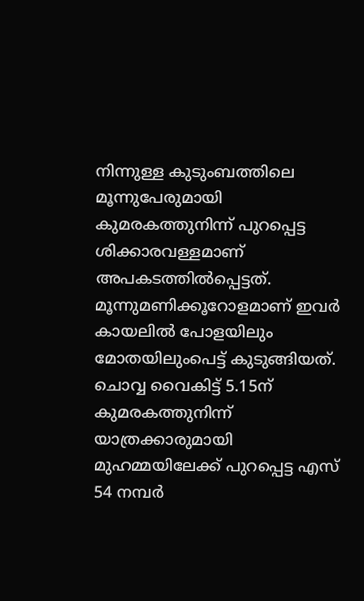നിന്നുള്ള കുടുംബത്തിലെ മൂന്നുപേരുമായി കുമരകത്തുനിന്ന് പുറപ്പെട്ട ശിക്കാരവള്ളമാണ് അപകടത്തിൽപ്പെട്ടത്. മൂന്നുമണിക്കൂറോളമാണ്‌ ഇവർ കായലിൽ പോളയിലും മോതയിലുംപെട്ട് കുടുങ്ങിയത്. ചൊവ്വ വൈകിട്ട് 5.15ന് കുമരകത്തുനിന്ന് യാത്രക്കാരുമായി മുഹമ്മയിലേക്ക് പുറപ്പെട്ട എസ് 54 നമ്പർ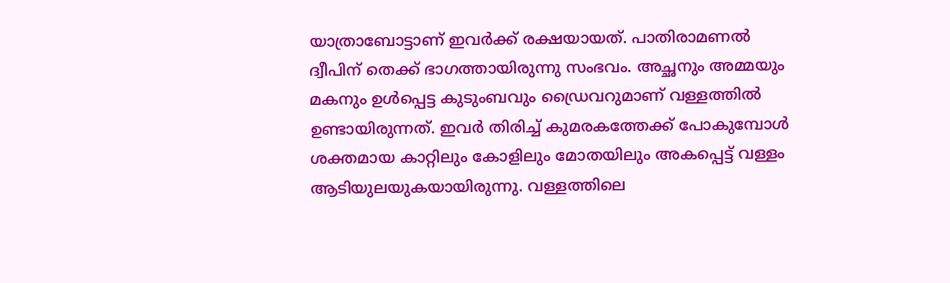യാത്രാബോട്ടാണ് ഇവർക്ക് രക്ഷയായത്. പാതിരാമണൽ ദ്വീപിന് തെക്ക് ഭാഗത്തായിരുന്നു സംഭവം. അച്ഛനും അമ്മയും മകനും ഉൾപ്പെട്ട കുടുംബവും ഡ്രൈവറുമാണ് വള്ളത്തിൽ ഉണ്ടായിരുന്നത്. ഇവർ തിരിച്ച്‌ കുമരകത്തേക്ക് പോകുമ്പോൾ ശക്തമായ കാറ്റിലും കോളിലും മോതയിലും അകപ്പെട്ട് വള്ളം ആടിയുലയുകയായിരുന്നു. വള്ളത്തിലെ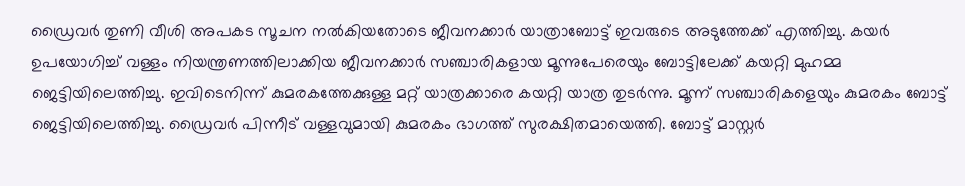ഡ്രൈവർ തുണി വീശി അപകട സൂചന നൽകിയതോടെ ജീവനക്കാർ യാത്രാബോട്ട് ഇവരുടെ അടുത്തേക്ക് എത്തിച്ചു. കയർ ഉപയോഗിച്ച് വള്ളം നിയന്ത്രണത്തിലാക്കിയ ജീവനക്കാർ സഞ്ചാരികളായ മൂന്നുപേരെയും ബോട്ടിലേക്ക് കയറ്റി മുഹമ്മ ജെട്ടിയിലെത്തിച്ചു. ഇവിടെനിന്ന് കുമരകത്തേക്കുള്ള മറ്റ് യാത്രക്കാരെ കയറ്റി യാത്ര തുടർന്നു. മൂന്ന് സഞ്ചാരികളെയും കുമരകം ബോട്ട് ജെട്ടിയിലെത്തിച്ചു. ഡ്രൈവർ പിന്നീട് വള്ളവുമായി കുമരകം ഭാഗത്ത്‌ സുരക്ഷിതമായെത്തി. ബോട്ട് മാസ്റ്റർ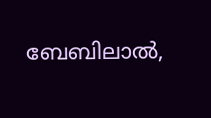ബേബിലാൽ,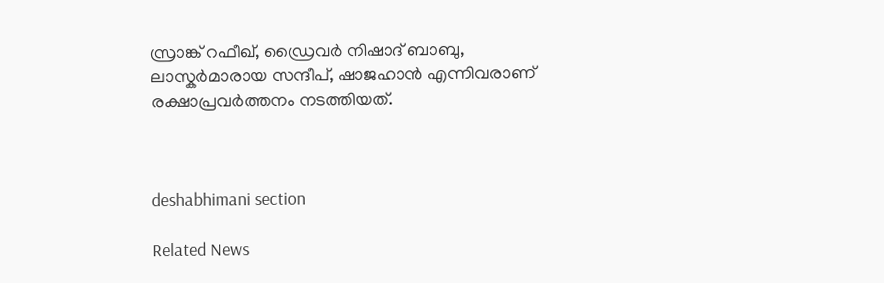സ്രാങ്ക് റഫീഖ്, ഡ്രൈവർ നിഷാദ് ബാബു, ലാസ്കർമാരായ സന്ദീപ്, ഷാജഹാൻ എന്നിവരാണ് രക്ഷാപ്രവർത്തനം നടത്തിയത്.



deshabhimani section

Related News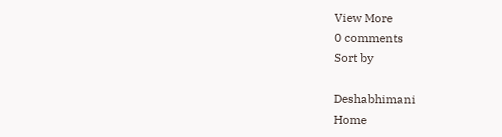View More
0 comments
Sort by

Deshabhimani
Home